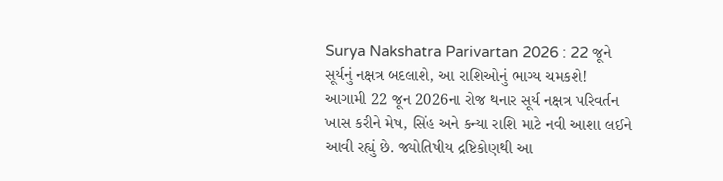Surya Nakshatra Parivartan 2026 : 22 જૂને સૂર્યનું નક્ષત્ર બદલાશે, આ રાશિઓનું ભાગ્ય ચમકશે!
આગામી 22 જૂન 2026ના રોજ થનાર સૂર્ય નક્ષત્ર પરિવર્તન ખાસ કરીને મેષ, સિંહ અને કન્યા રાશિ માટે નવી આશા લઈને આવી રહ્યું છે. જ્યોતિષીય દ્રષ્ટિકોણથી આ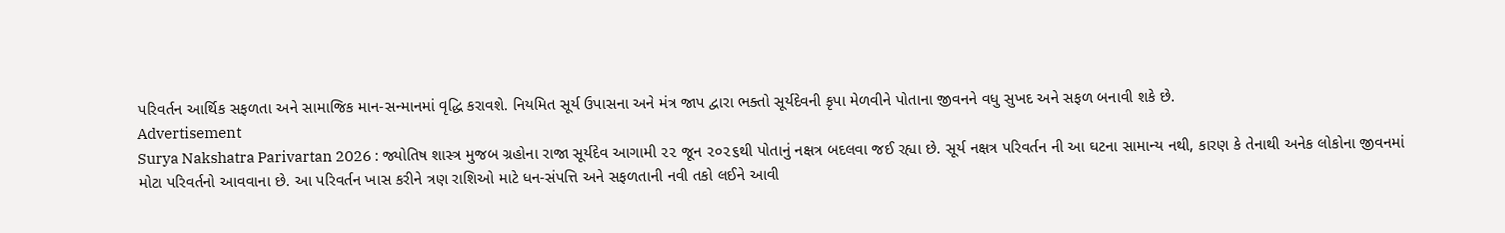પરિવર્તન આર્થિક સફળતા અને સામાજિક માન-સન્માનમાં વૃદ્ધિ કરાવશે. નિયમિત સૂર્ય ઉપાસના અને મંત્ર જાપ દ્વારા ભક્તો સૂર્યદેવની કૃપા મેળવીને પોતાના જીવનને વધુ સુખદ અને સફળ બનાવી શકે છે.
Advertisement
Surya Nakshatra Parivartan 2026 : જ્યોતિષ શાસ્ત્ર મુજબ ગ્રહોના રાજા સૂર્યદેવ આગામી ૨૨ જૂન ૨૦૨૬થી પોતાનું નક્ષત્ર બદલવા જઈ રહ્યા છે. સૂર્ય નક્ષત્ર પરિવર્તન ની આ ઘટના સામાન્ય નથી, કારણ કે તેનાથી અનેક લોકોના જીવનમાં મોટા પરિવર્તનો આવવાના છે. આ પરિવર્તન ખાસ કરીને ત્રણ રાશિઓ માટે ધન-સંપત્તિ અને સફળતાની નવી તકો લઈને આવી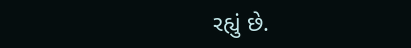રહ્યું છે.